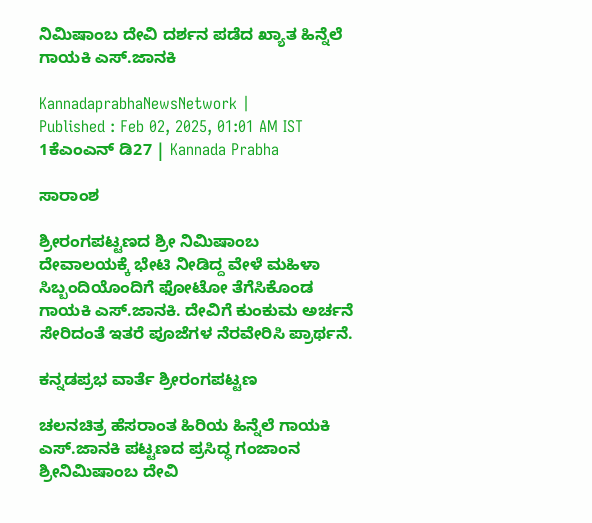ನಿಮಿಷಾಂಬ ದೇವಿ ದರ್ಶನ ಪಡೆದ ಖ್ಯಾತ ಹಿನ್ನೆಲೆ ಗಾಯಕಿ ಎಸ್.ಜಾನಕಿ

KannadaprabhaNewsNetwork |
Published : Feb 02, 2025, 01:01 AM IST
1ಕೆಎಂಎನ್ ಡಿ27 | Kannada Prabha

ಸಾರಾಂಶ

ಶ್ರೀರಂಗಪಟ್ಟಣದ ಶ್ರೀ ನಿಮಿಷಾಂಬ ದೇವಾಲಯಕ್ಕೆ ಭೇಟಿ ನೀಡಿದ್ದ ವೇಳೆ ಮಹಿಳಾ ಸಿಬ್ಬಂದಿಯೊಂದಿಗೆ ಫೋಟೋ ತೆಗೆಸಿಕೊಂಡ ಗಾಯಕಿ ಎಸ್.ಜಾನಕಿ. ದೇವಿಗೆ ಕುಂಕುಮ ಅರ್ಚನೆ ಸೇರಿದಂತೆ ಇತರೆ ಪೂಜೆಗಳ ನೆರವೇರಿಸಿ ಪ್ರಾರ್ಥನೆ.

ಕನ್ನಡಪ್ರಭ ವಾರ್ತೆ ಶ್ರೀರಂಗಪಟ್ಟಣ

ಚಲನಚಿತ್ರ ಹೆಸರಾಂತ ಹಿರಿಯ ಹಿನ್ನೆಲೆ ಗಾಯಕಿ ಎಸ್.ಜಾನಕಿ ಪಟ್ಟಣದ ಪ್ರಸಿದ್ಧ ಗಂಜಾಂನ ಶ್ರೀನಿಮಿಷಾಂಬ ದೇವಿ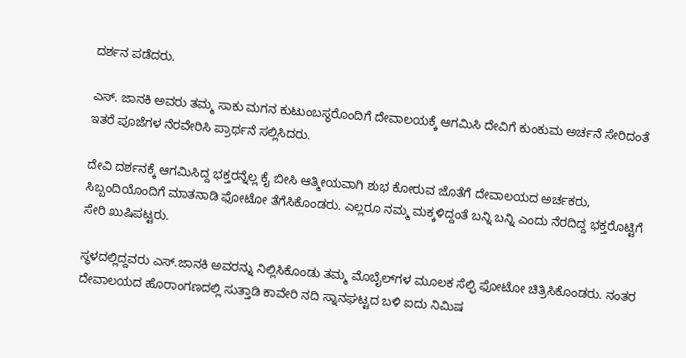ದರ್ಶನ ಪಡೆದರು.

ಎಸ್. ಜಾನಕಿ ಅವರು ತಮ್ಮ ಸಾಕು ಮಗನ ಕುಟುಂಬಸ್ಥರೊಂದಿಗೆ ದೇವಾಲಯಕ್ಕೆ ಆಗಮಿಸಿ ದೇವಿಗೆ ಕುಂಕುಮ ಅರ್ಚನೆ ಸೇರಿದಂತೆ ಇತರೆ ಪೂಜೆಗಳ ನೆರವೇರಿಸಿ ಪ್ರಾರ್ಥನೆ ಸಲ್ಲಿಸಿದರು.

ದೇವಿ ದರ್ಶನಕ್ಕೆ ಆಗಮಿಸಿದ್ದ ಭಕ್ತರನ್ನೆಲ್ಲ ಕೈ ಬೀಸಿ ಆತ್ಮೀಯವಾಗಿ ಶುಭ ಕೋರುವ ಜೊತೆಗೆ ದೇವಾಲಯದ ಅರ್ಚಕರು, ಸಿಬ್ಬಂದಿಯೊಂದಿಗೆ ಮಾತನಾಡಿ ಫೋಟೋ ತೆಗೆಸಿಕೊಂಡರು. ಎಲ್ಲರೂ ನಮ್ಮ ಮಕ್ಕಳಿದ್ದಂತೆ ಬನ್ನಿ ಬನ್ನಿ ಎಂದು ನೆರದಿದ್ದ ಭಕ್ತರೊಟ್ಟಿಗೆ ಸೇರಿ ಖುಷಿಪಟ್ಟರು.

ಸ್ಥಳದಲ್ಲಿದ್ದವರು ಎಸ್.ಜಾನಕಿ ಅವರನ್ನು ನಿಲ್ಲಿಸಿಕೊಂಡು ತಮ್ಮ ಮೊಬೈಲ್‌ಗಳ ಮೂಲಕ ಸೆಲ್ಫಿ ಫೋಟೋ ಚಿತ್ರಿಸಿಕೊಂಡರು. ನಂತರ ದೇವಾಲಯದ ಹೊರಾಂಗಣದಲ್ಲಿ ಸುತ್ತಾಡಿ ಕಾವೇರಿ ನದಿ ಸ್ನಾನಘಟ್ಟದ ಬಳಿ ಐದು ನಿಮಿಷ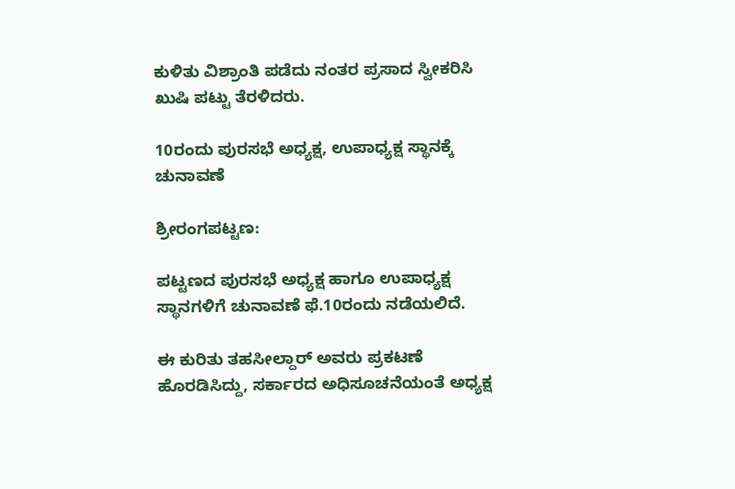ಕುಳಿತು ವಿಶ್ರಾಂತಿ ಪಡೆದು ನಂತರ ಪ್ರಸಾದ ಸ್ವೀಕರಿಸಿ ಖುಷಿ ಪಟ್ಟು ತೆರಳಿದರು.

10ರಂದು ಪುರಸಭೆ ಅಧ್ಯಕ್ಷ, ಉಪಾಧ್ಯಕ್ಷ ಸ್ಥಾನಕ್ಕೆ ಚುನಾವಣೆ

ಶ್ರೀರಂಗಪಟ್ಟಣ:

ಪಟ್ಟಣದ ಪುರಸಭೆ ಅಧ್ಯಕ್ಷ ಹಾಗೂ ಉಪಾಧ್ಯಕ್ಷ ಸ್ಥಾನಗಳಿಗೆ ಚುನಾವಣೆ ಫೆ.10ರಂದು ನಡೆಯಲಿದೆ.

ಈ ಕುರಿತು ತಹಸೀಲ್ದಾರ್ ಅವರು ಪ್ರಕಟಣೆ ಹೊರಡಿಸಿದ್ದು, ಸರ್ಕಾರದ ಅಧಿಸೂಚನೆಯಂತೆ ಅಧ್ಯಕ್ಷ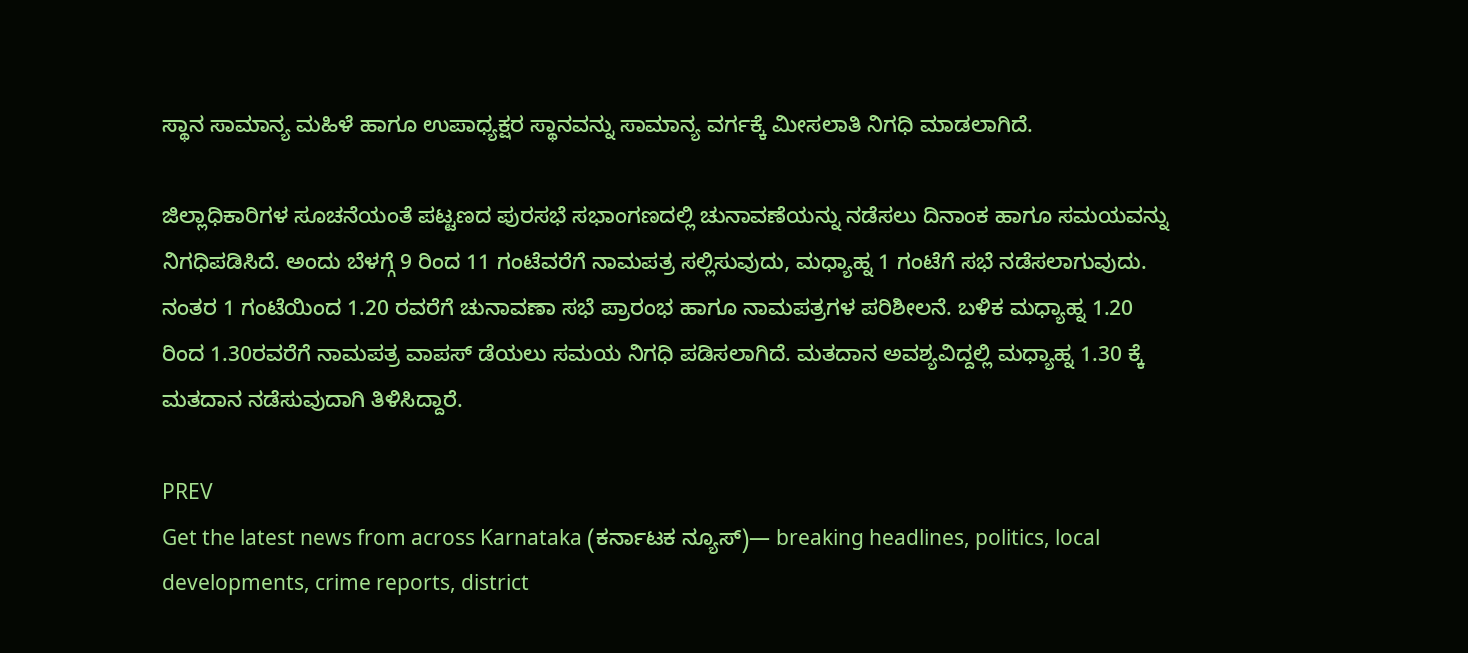ಸ್ಥಾನ ಸಾಮಾನ್ಯ ಮಹಿಳೆ ಹಾಗೂ ಉಪಾಧ್ಯಕ್ಷರ ಸ್ಥಾನವನ್ನು ಸಾಮಾನ್ಯ ವರ್ಗಕ್ಕೆ ಮೀಸಲಾತಿ ನಿಗಧಿ ಮಾಡಲಾಗಿದೆ.

ಜಿಲ್ಲಾಧಿಕಾರಿಗಳ ಸೂಚನೆಯಂತೆ ಪಟ್ಟಣದ ಪುರಸಭೆ ಸಭಾಂಗಣದಲ್ಲಿ ಚುನಾವಣೆಯನ್ನು ನಡೆಸಲು ದಿನಾಂಕ ಹಾಗೂ ಸಮಯವನ್ನು ನಿಗಧಿಪಡಿಸಿದೆ. ಅಂದು ಬೆಳಗ್ಗೆ 9 ರಿಂದ 11 ಗಂಟೆವರೆಗೆ ನಾಮಪತ್ರ ಸಲ್ಲಿಸುವುದು, ಮಧ್ಯಾಹ್ನ 1 ಗಂಟೆಗೆ ಸಭೆ ನಡೆಸಲಾಗುವುದು. ನಂತರ 1 ಗಂಟೆಯಿಂದ 1.20 ರವರೆಗೆ ಚುನಾವಣಾ ಸಭೆ ಪ್ರಾರಂಭ ಹಾಗೂ ನಾಮಪತ್ರಗಳ ಪರಿಶೀಲನೆ. ಬಳಿಕ ಮಧ್ಯಾಹ್ನ 1.20 ರಿಂದ 1.30ರವರೆಗೆ ನಾಮಪತ್ರ ವಾಪಸ್ ಡೆಯಲು ಸಮಯ ನಿಗಧಿ ಪಡಿಸಲಾಗಿದೆ. ಮತದಾನ ಅವಶ್ಯವಿದ್ದಲ್ಲಿ ಮಧ್ಯಾಹ್ನ 1.30 ಕ್ಕೆ ಮತದಾನ ನಡೆಸುವುದಾಗಿ ತಿಳಿಸಿದ್ದಾರೆ.

PREV
Get the latest news from across Karnataka (ಕರ್ನಾಟಕ ನ್ಯೂಸ್)— breaking headlines, politics, local developments, crime reports, district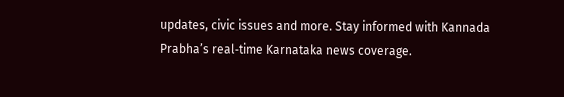updates, civic issues and more. Stay informed with Kannada Prabha’s real‑time Karnataka news coverage.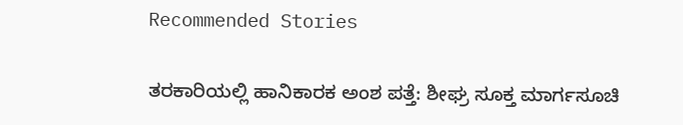Recommended Stories

ತರಕಾರಿಯಲ್ಲಿ ಹಾನಿಕಾರಕ ಅಂಶ ಪತ್ತೆ: ಶೀಘ್ರ ಸೂಕ್ತ ಮಾರ್ಗಸೂಚಿ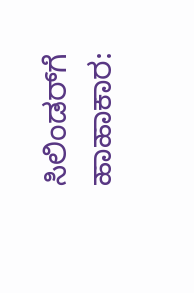ಸಿಲಿಂಡರ್‌ಗೆ ಹಾಹಾಕಾರ: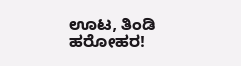ಊಟ, ತಿಂಡಿ ಹರೋಹರ!